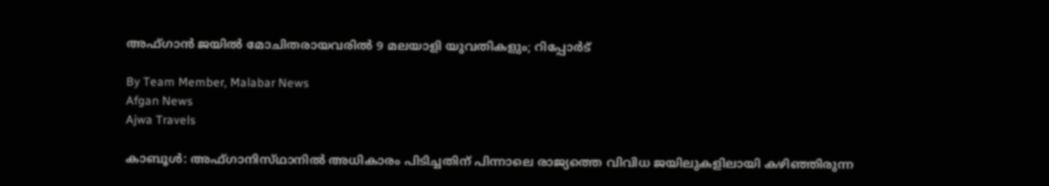അഫ്‌ഗാൻ ജയിൽ മോചിതരായവരിൽ 9 മലയാളി യുവതികളും; റിപ്പോർട്

By Team Member, Malabar News
Afgan News
Ajwa Travels

കാബൂൾ: അഫ്‌ഗാനിസ്‌ഥാനിൽ അധികാരം പിടിച്ചതിന് പിന്നാലെ രാജ്യത്തെ വിവിധ ജയിലുകളിലായി കഴിഞ്ഞിരുന്ന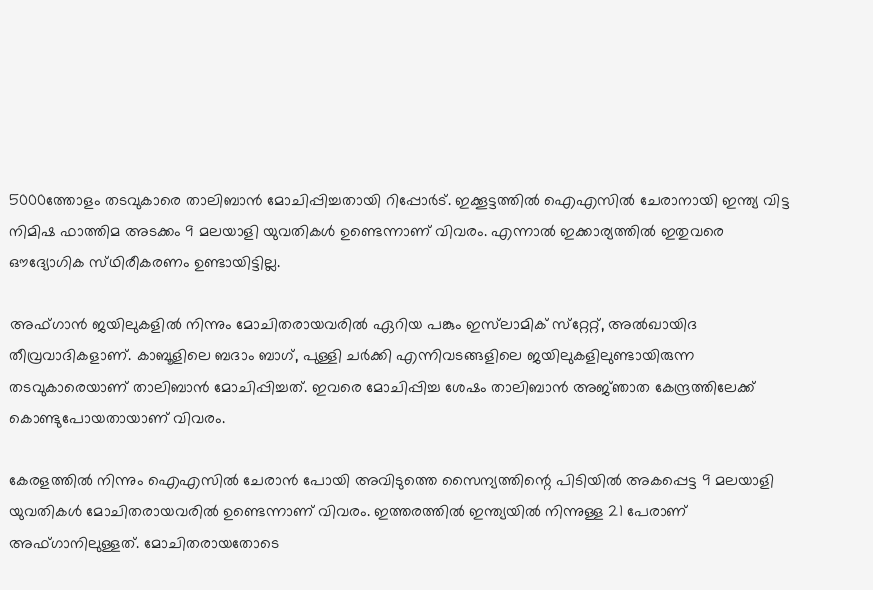5000ത്തോളം തടവുകാരെ താലിബാൻ മോചിപ്പിച്ചതായി റിപ്പോർട്. ഇക്കൂട്ടത്തിൽ ഐഎസിൽ ചേരാനായി ഇന്ത്യ വിട്ട നിമിഷ ഫാത്തിമ അടക്കം 9 മലയാളി യുവതികൾ ഉണ്ടെന്നാണ് വിവരം. എന്നാൽ ഇക്കാര്യത്തിൽ ഇതുവരെ ഔദ്യോഗിക സ്‌ഥിരീകരണം ഉണ്ടായിട്ടില്ല.

അഫ്‌ഗാൻ ജയിലുകളിൽ നിന്നും മോചിതരായവരിൽ ഏറിയ പങ്കും ഇസ്‌ലാമിക് സ്‌റ്റേറ്റ്, അൽഖായിദ തീവ്രവാദികളാണ്. കാബൂളിലെ ബദാം ബാഗ്, പുള്ളി ചർക്കി എന്നിവടങ്ങളിലെ ജയിലുകളിലുണ്ടായിരുന്ന തടവുകാരെയാണ് താലിബാൻ മോചിപ്പിച്ചത്. ഇവരെ മോചിപ്പിച്ച ശേഷം താലിബാൻ അജ്‌ഞാത കേന്ദ്രത്തിലേക്ക് കൊണ്ടുപോയതായാണ് വിവരം.

കേരളത്തിൽ നിന്നും ഐഎസിൽ ചേരാൻ പോയി അവിടുത്തെ സൈന്യത്തിന്റെ പിടിയിൽ അകപ്പെട്ട 9 മലയാളി യുവതികൾ മോചിതരായവരിൽ ഉണ്ടെന്നാണ് വിവരം. ഇത്തരത്തിൽ ഇന്ത്യയിൽ നിന്നുള്ള 21 പേരാണ് അഫ്‌ഗാനിലുള്ളത്. മോചിതരായതോടെ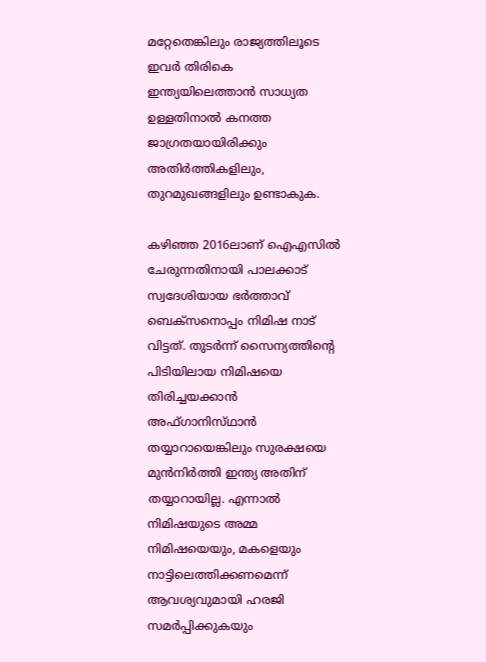മറ്റേതെങ്കിലും രാജ്യത്തിലൂടെ ഇവർ തിരികെ ഇന്ത്യയിലെത്താൻ സാധ്യത ഉള്ളതിനാൽ കനത്ത ജാഗ്രതയായിരിക്കും അതിർത്തികളിലും, തുറമുഖങ്ങളിലും ഉണ്ടാകുക.

കഴിഞ്ഞ 2016ലാണ് ഐഎസിൽ ചേരുന്നതിനായി പാലക്കാട് സ്വദേശിയായ ഭർത്താവ് ബെക്‌സനൊപ്പം നിമിഷ നാട് വിട്ടത്. തുടർന്ന് സൈന്യത്തിന്റെ പിടിയിലായ നിമിഷയെ തിരിച്ചയക്കാൻ അഫ്‌ഗാനിസ്‌ഥാൻ തയ്യാറായെങ്കിലും സുരക്ഷയെ മുൻനിർത്തി ഇന്ത്യ അതിന് തയ്യാറായില്ല. എന്നാൽ നിമിഷയുടെ അമ്മ നിമിഷയെയും, മകളെയും നാട്ടിലെത്തിക്കണമെന്ന് ആവശ്യവുമായി ഹരജി സമർപ്പിക്കുകയും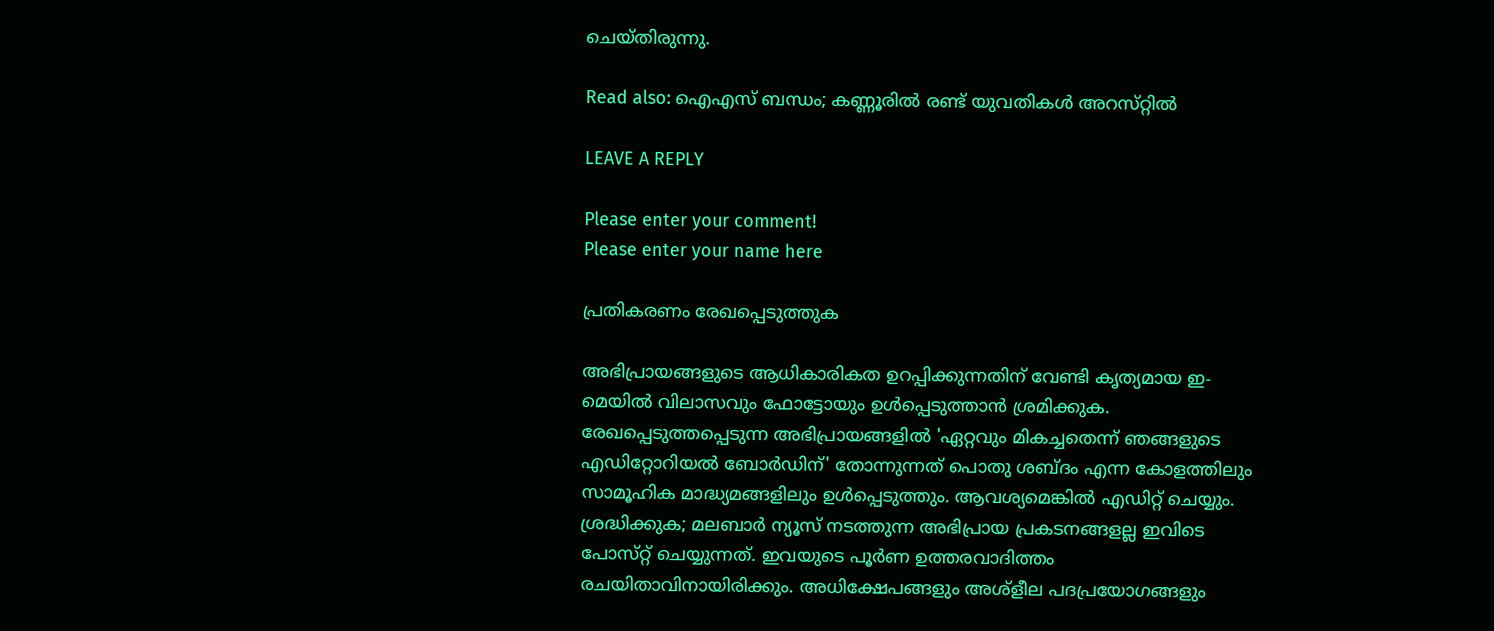ചെയ്‌തിരുന്നു.

Read also: ഐഎസ്‌ ബന്ധം; കണ്ണൂരിൽ രണ്ട് യുവതികൾ അറസ്‌റ്റിൽ

LEAVE A REPLY

Please enter your comment!
Please enter your name here

പ്രതികരണം രേഖപ്പെടുത്തുക

അഭിപ്രായങ്ങളുടെ ആധികാരികത ഉറപ്പിക്കുന്നതിന് വേണ്ടി കൃത്യമായ ഇ-മെയിൽ വിലാസവും ഫോട്ടോയും ഉൾപ്പെടുത്താൻ ശ്രമിക്കുക. രേഖപ്പെടുത്തപ്പെടുന്ന അഭിപ്രായങ്ങളിൽ 'ഏറ്റവും മികച്ചതെന്ന് ഞങ്ങളുടെ എഡിറ്റോറിയൽ ബോർഡിന്' തോന്നുന്നത് പൊതു ശബ്‌ദം എന്ന കോളത്തിലും സാമൂഹിക മാദ്ധ്യമങ്ങളിലും ഉൾപ്പെടുത്തും. ആവശ്യമെങ്കിൽ എഡിറ്റ് ചെയ്യും. ശ്രദ്ധിക്കുക; മലബാർ ന്യൂസ് നടത്തുന്ന അഭിപ്രായ പ്രകടനങ്ങളല്ല ഇവിടെ പോസ്‌റ്റ് ചെയ്യുന്നത്. ഇവയുടെ പൂർണ ഉത്തരവാദിത്തം രചയിതാവിനായിരിക്കും. അധിക്ഷേപങ്ങളും അശ്‌ളീല പദപ്രയോഗങ്ങളും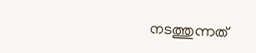നടത്തുന്നത്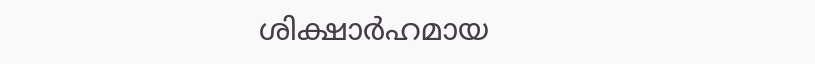ശിക്ഷാർഹമായ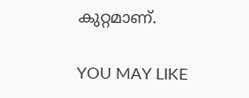കുറ്റമാണ്.

YOU MAY LIKE